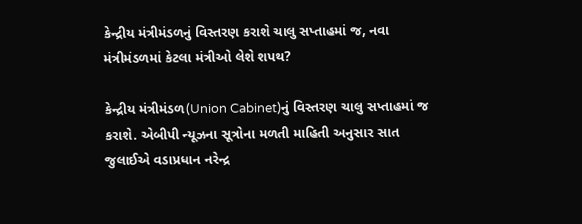કેન્દ્રીય મંત્રીમંડળનું વિસ્તરણ કરાશે ચાલુ સપ્તાહમાં જ, નવા મંત્રીમંડળમાં કેટલા મંત્રીઓ લેશે શપથ?

કેન્દ્રીય મંત્રીમંડળ(Union Cabinet)નું વિસ્તરણ ચાલુ સપ્તાહમાં જ  કરાશે. એબીપી ન્યૂઝના સૂત્રોના મળતી માહિતી અનુસાર સાત જુલાઈએ વડાપ્રધાન નરેન્દ્ર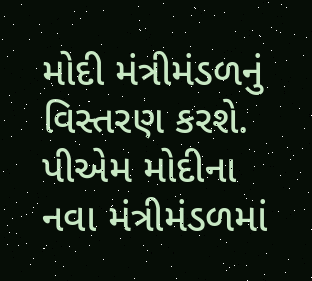મોદી મંત્રીમંડળનું વિસ્તરણ કરશે. પીએમ મોદીના નવા મંત્રીમંડળમાં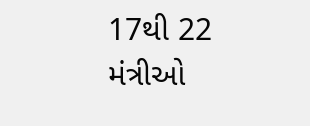17થી 22 મંત્રીઓ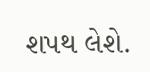શપથ લેશે.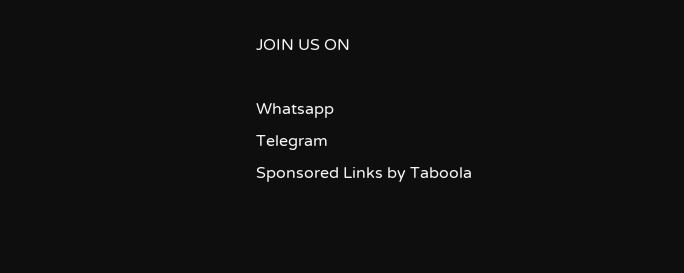JOIN US ON

Whatsapp
Telegram
Sponsored Links by Taboola